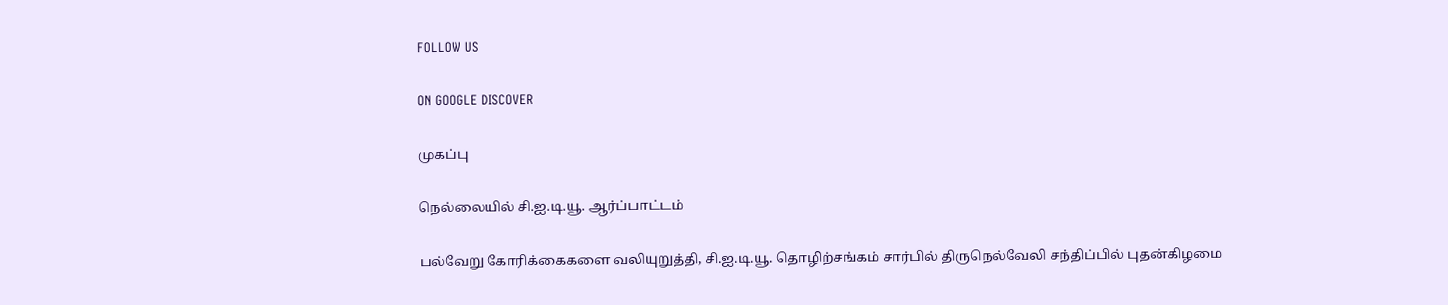FOLLOW US

ON GOOGLE DISCOVER

முகப்பு

நெல்லையில் சி.ஐ.டி.யூ. ஆர்ப்பாட்டம்

பல்வேறு கோரிக்கைகளை வலியுறுத்தி, சி.ஐ.டி.யூ. தொழிற்சங்கம் சார்பில் திருநெல்வேலி சந்திப்பில் புதன்கிழமை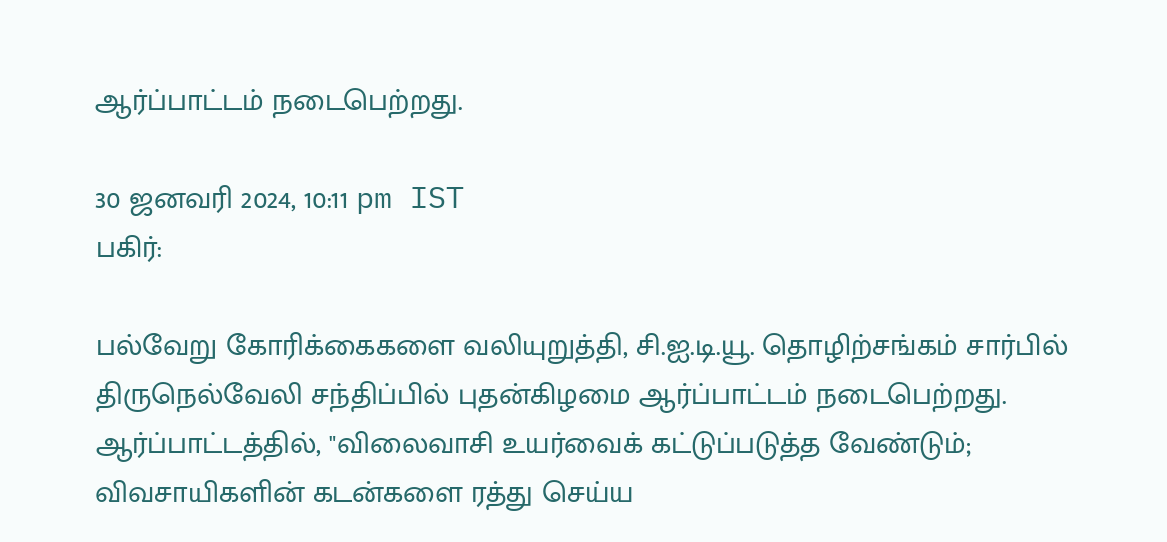ஆர்ப்பாட்டம் நடைபெற்றது.

30 ஜனவரி 2024, 10:11 pm IST
பகிர்:

பல்வேறு கோரிக்கைகளை வலியுறுத்தி, சி.ஐ.டி.யூ. தொழிற்சங்கம் சார்பில் திருநெல்வேலி சந்திப்பில் புதன்கிழமை ஆர்ப்பாட்டம் நடைபெற்றது.
ஆர்ப்பாட்டத்தில், "விலைவாசி உயர்வைக் கட்டுப்படுத்த வேண்டும்; விவசாயிகளின் கடன்களை ரத்து செய்ய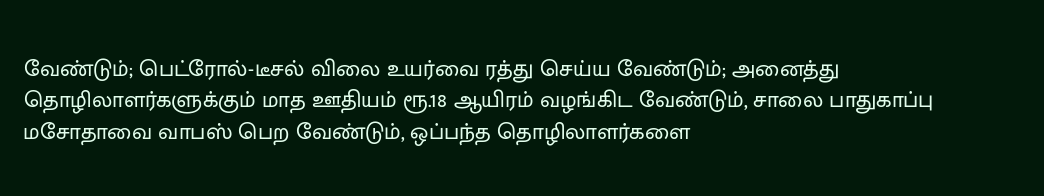வேண்டும்; பெட்ரோல்-டீசல் விலை உயர்வை ரத்து செய்ய வேண்டும்; அனைத்து தொழிலாளர்களுக்கும் மாத ஊதியம் ரூ.18 ஆயிரம் வழங்கிட வேண்டும், சாலை பாதுகாப்பு மசோதாவை வாபஸ் பெற வேண்டும், ஒப்பந்த தொழிலாளர்களை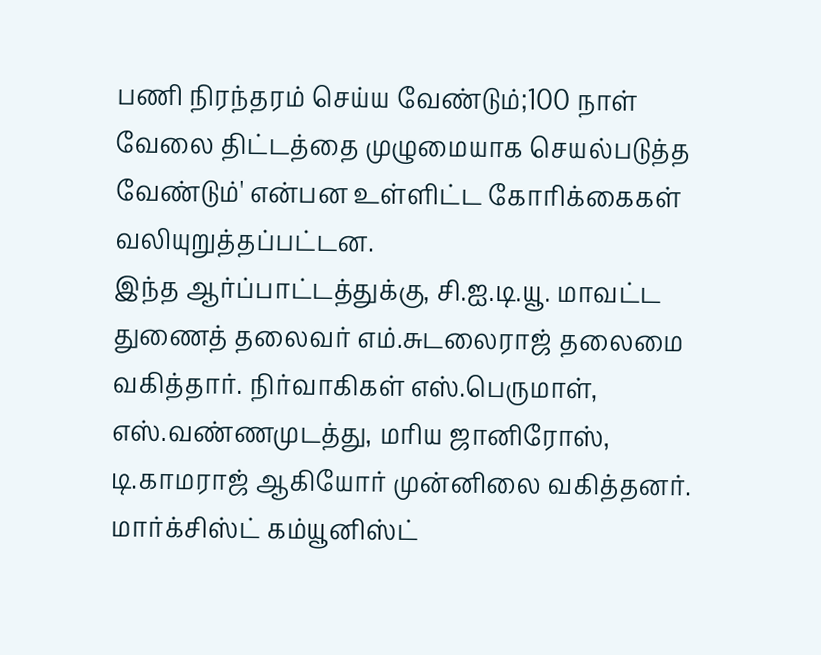பணி நிரந்தரம் செய்ய வேண்டும்;100 நாள் வேலை திட்டத்தை முழுமையாக செயல்படுத்த வேண்டும்' என்பன உள்ளிட்ட கோரிக்கைகள்  வலியுறுத்தப்பட்டன.
இந்த ஆர்ப்பாட்டத்துக்கு, சி.ஐ.டி.யூ. மாவட்ட துணைத் தலைவர் எம்.சுடலைராஜ் தலைமை வகித்தார். நிர்வாகிகள் எஸ்.பெருமாள், எஸ்.வண்ணமுடத்து, மரிய ஜானிரோஸ், டி.காமராஜ் ஆகியோர் முன்னிலை வகித்தனர். மார்க்சிஸ்ட் கம்யூனிஸ்ட்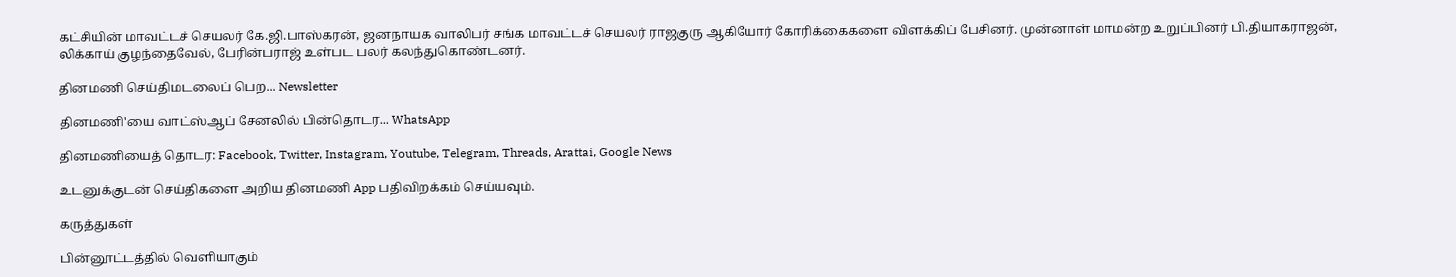கட்சியின் மாவட்டச் செயலர் கே.ஜி.பாஸ்கரன், ஜனநாயக வாலிபர் சங்க மாவட்டச் செயலர் ராஜகுரு ஆகியோர் கோரிக்கைகளை விளக்கிப் பேசினர். முன்னாள் மாமன்ற உறுப்பினர் பி.தியாகராஜன், லிக்காய் குழந்தைவேல், பேரின்பராஜ் உள்பட பலர் கலந்துகொண்டனர்.

தினமணி செய்திமடலைப் பெற... Newsletter

தினமணி'யை வாட்ஸ்ஆப் சேனலில் பின்தொடர... WhatsApp

தினமணியைத் தொடர: Facebook, Twitter, Instagram, Youtube, Telegram, Threads, Arattai, Google News

உடனுக்குடன் செய்திகளை அறிய தினமணி App பதிவிறக்கம் செய்யவும்.

கருத்துகள்

பின்னூட்டத்தில் வெளியாகும்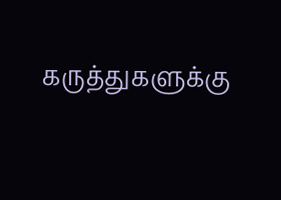கருத்துகளுக்கு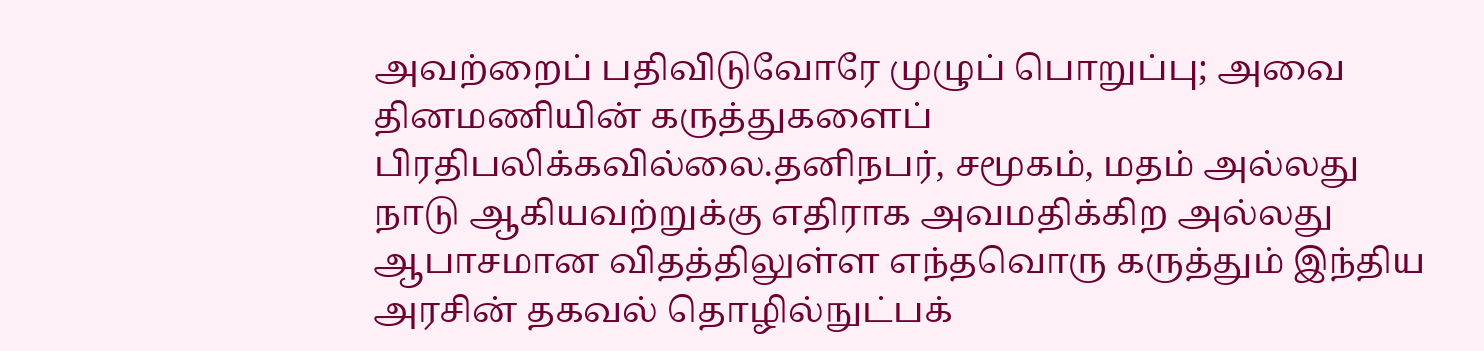அவற்றைப் பதிவிடுவோரே முழுப் பொறுப்பு; அவை தினமணியின் கருத்துகளைப் பிரதிபலிக்கவில்லை.தனிநபர், சமூகம், மதம் அல்லது நாடு ஆகியவற்றுக்கு எதிராக அவமதிக்கிற அல்லது ஆபாசமான விதத்திலுள்ள எந்தவொரு கருத்தும் இந்திய அரசின் தகவல் தொழில்நுட்பக்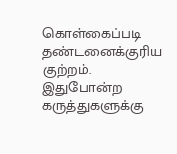கொள்கைப்படி தண்டனைக்குரிய குற்றம். இதுபோன்ற கருத்துகளுக்கு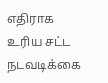எதிராக உரிய சட்ட நடவடிக்கை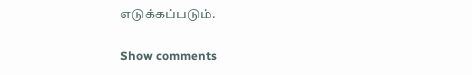எடுக்கப்படும்.

Show comments